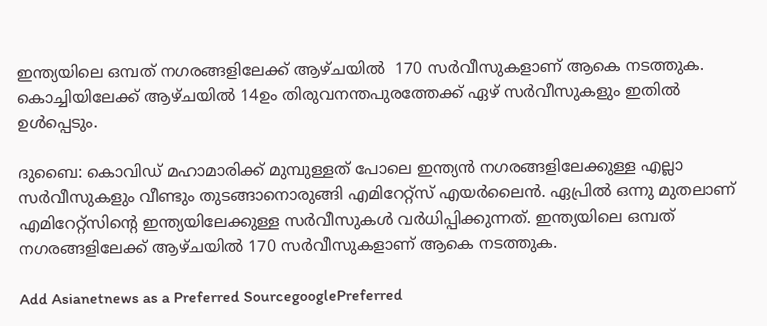ഇന്ത്യയിലെ ഒമ്പത് നഗരങ്ങളിലേക്ക് ആഴ്ചയില്‍  170 സര്‍വീസുകളാണ് ആകെ നടത്തുക. കൊച്ചിയിലേക്ക് ആഴ്ചയില്‍ 14ഉം തിരുവനന്തപുരത്തേക്ക് ഏഴ് സര്‍വീസുകളും ഇതില്‍ ഉള്‍പ്പെടും.

ദുബൈ: കൊവിഡ് മഹാമാരിക്ക് മുമ്പുള്ളത് പോലെ ഇന്ത്യന്‍ നഗരങ്ങളിലേക്കുള്ള എല്ലാ സര്‍വീസുകളും വീണ്ടും തുടങ്ങാനൊരുങ്ങി എമിറേറ്റ്‌സ് എയര്‍ലൈന്‍. ഏപ്രില്‍ ഒന്നു മുതലാണ് എമിറേറ്റ്‌സിന്റെ ഇന്ത്യയിലേക്കുള്ള സര്‍വീസുകള്‍ വര്‍ധിപ്പിക്കുന്നത്. ഇന്ത്യയിലെ ഒമ്പത് നഗരങ്ങളിലേക്ക് ആഴ്ചയില്‍ 170 സര്‍വീസുകളാണ് ആകെ നടത്തുക.

Add Asianetnews as a Preferred SourcegooglePreferred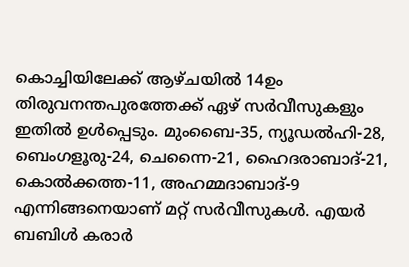കൊച്ചിയിലേക്ക് ആഴ്ചയില്‍ 14ഉം തിരുവനന്തപുരത്തേക്ക് ഏഴ് സര്‍വീസുകളും ഇതില്‍ ഉള്‍പ്പെടും. മുംബൈ-35, ന്യൂഡല്‍ഹി-28, ബെംഗളൂരു-24, ചെന്നൈ-21, ഹൈദരാബാദ്-21, കൊല്‍ക്കത്ത-11, അഹമ്മദാബാദ്-9 എന്നിങ്ങനെയാണ് മറ്റ് സര്‍വീസുകള്‍. എയര്‍ ബബിള്‍ കരാര്‍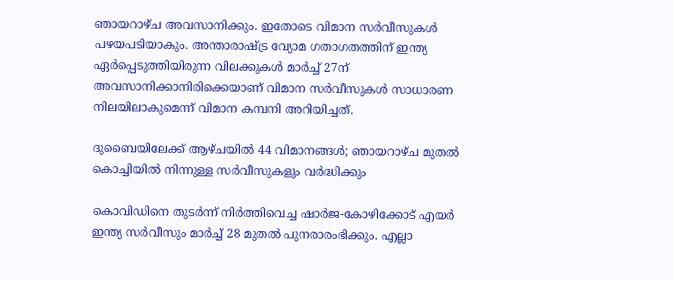ഞായറാഴ്ച അവസാനിക്കും. ഇതോടെ വിമാന സര്‍വീസുകള്‍ പഴയപടിയാകും. അന്താരാഷ്‍ട്ര വ്യോമ ഗതാഗതത്തിന് ഇന്ത്യ ഏര്‍പ്പെടുത്തിയിരുന്ന വിലക്കുകള്‍ മാര്‍ച്ച് 27ന് അവസാനിക്കാനിരിക്കെയാണ് വിമാന സര്‍വീസുകള്‍ സാധാരണ നിലയിലാകുമെന്ന് വിമാന കമ്പനി അറിയിച്ചത്.

ദുബൈയിലേക്ക് ആഴ്‍ചയില്‍ 44 വിമാനങ്ങള്‍‍; ഞായറാഴ്‍ച മുതല്‍ കൊച്ചിയില്‍ നിന്നുള്ള സര്‍വീസുകളും വര്‍ദ്ധിക്കും

കൊവിഡിനെ തുടര്‍ന്ന് നിര്‍ത്തിവെച്ച ഷാര്‍ജ-കോഴിക്കോട് എയര്‍ ഇന്ത്യ സര്‍വീസും മാര്‍ച്ച് 28 മുതല്‍ പുനരാരംഭിക്കും. എല്ലാ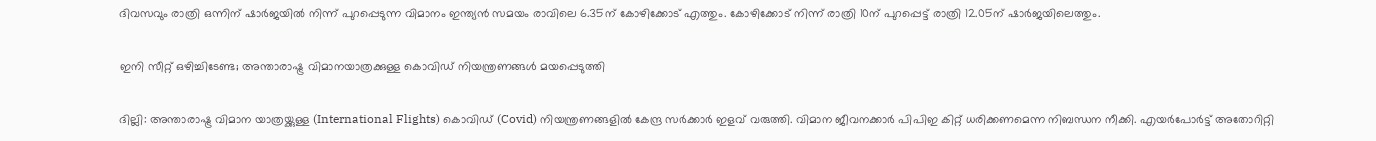ദിവസവും രാത്രി ഒന്നിന് ഷാര്‍ജയില്‍ നിന്ന് പുറപ്പെടുന്ന വിമാനം ഇന്ത്യന്‍ സമയം രാവിലെ 6.35ന് കോഴിക്കോട് എത്തും. കോഴിക്കോട് നിന്ന് രാത്രി 10ന് പുറപ്പെട്ട് രാത്രി 12.05ന് ഷാര്‍ജയിലെത്തും.

ഇനി സീറ്റ് ഒഴിച്ചിടേണ്ട; അന്താരാഷ്ട്ര വിമാനയാത്രക്കുള്ള കൊവിഡ് നിയന്ത്രണങ്ങൾ മയപ്പെടുത്തി

ദില്ലി: അന്താരാഷ്ട്ര വിമാന യാത്രയ്ക്കുള്ള (International Flights) കൊവിഡ് (Covid) നിയന്ത്രണങ്ങളിൽ കേന്ദ്ര സർക്കാർ ഇളവ് വരുത്തി. വിമാന ജീവനക്കാർ പിപിഇ കിറ്റ് ധരിക്കണമെന്ന നിബന്ധന നീക്കി. എയർപോർട്ട് അതോറിറ്റി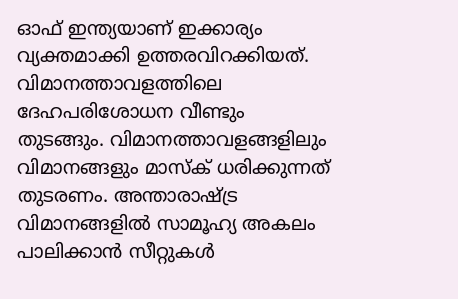ഓഫ് ഇന്ത്യയാണ് ഇക്കാര്യം വ്യക്തമാക്കി ഉത്തരവിറക്കിയത്. വിമാനത്താവളത്തിലെ ദേഹപരിശോധന വീണ്ടും തുടങ്ങും. വിമാനത്താവളങ്ങളിലും വിമാനങ്ങളും മാസ്ക് ധരിക്കുന്നത് തുടരണം. അന്താരാഷ്ട്ര വിമാനങ്ങളിൽ സാമൂഹ്യ അകലം പാലിക്കാൻ സീറ്റുകൾ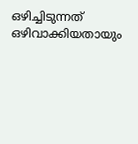ഒഴിച്ചിടുന്നത് ഒഴിവാക്കിയതായും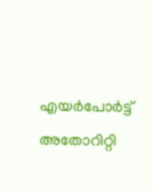എയർപോർട്ട് അതോറിറ്റി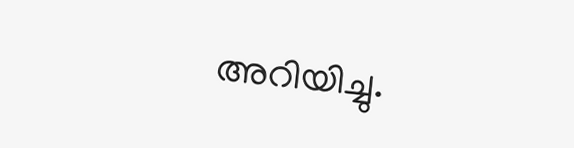അറിയിച്ചു.